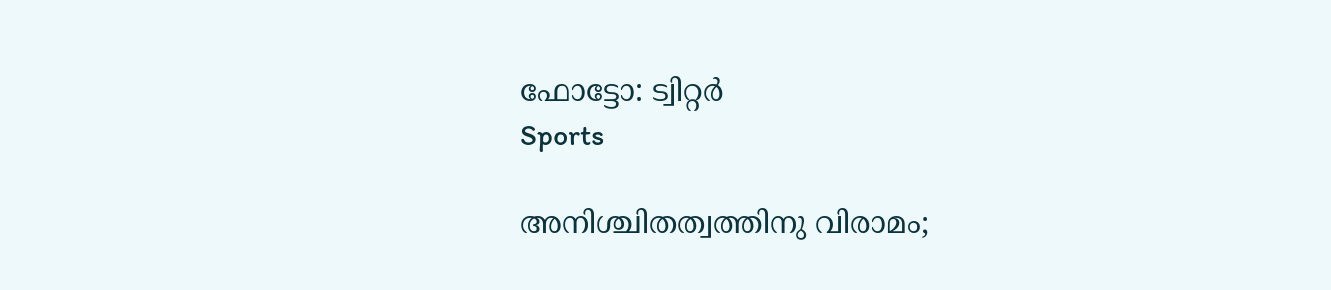ഫോട്ടോ: ട്വിറ്റർ
Sports

അനിശ്ചിതത്വത്തിനു വിരാമം;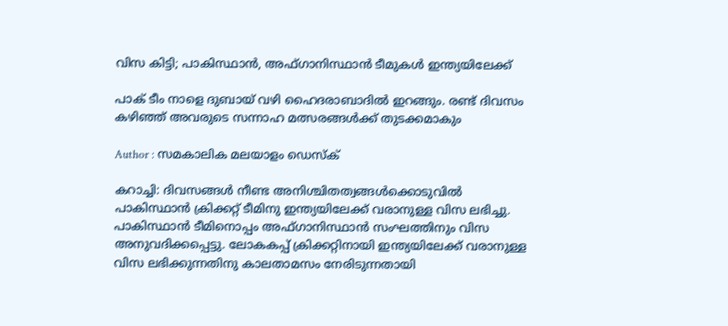വിസ കിട്ടി; പാകിസ്ഥാന്‍, അഫ്ഗാനിസ്ഥാന്‍ ടീമുകള്‍ ഇന്ത്യയിലേക്ക്

പാക് ടീം നാളെ ദുബായ് വഴി ഹൈദരാബാദില്‍ ഇറങ്ങും. രണ്ട് ദിവസം കഴിഞ്ഞ് അവരുടെ സന്നാഹ മത്സരങ്ങള്‍ക്ക് തുടക്കമാകും

Author : സമകാലിക മലയാളം ഡെസ്ക്

കറാച്ചി: ദിവസങ്ങള്‍ നീണ്ട അനിശ്ചിതത്വങ്ങള്‍ക്കൊടുവില്‍ പാകിസ്ഥാന്‍ ക്രിക്കറ്റ് ടീമിനു ഇന്ത്യയിലേക്ക് വരാനുള്ള വിസ ലഭിച്ചു. പാകിസ്ഥാന്‍ ടീമിനൊപ്പം അഫ്ഗാനിസ്ഥാന്‍ സംഘത്തിനും വിസ അനുവദിക്കപ്പെട്ടു. ലോകകപ്പ് ക്രിക്കറ്റിനായി ഇന്ത്യയിലേക്ക് വരാനുള്ള വിസ ലഭിക്കുന്നതിനു കാലതാമസം നേരിടുന്നതായി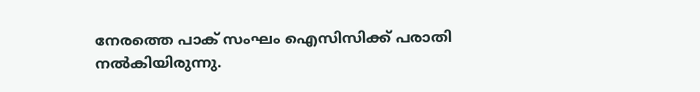നേരത്തെ പാക് സംഘം ഐസിസിക്ക് പരാതി നല്‍കിയിരുന്നു.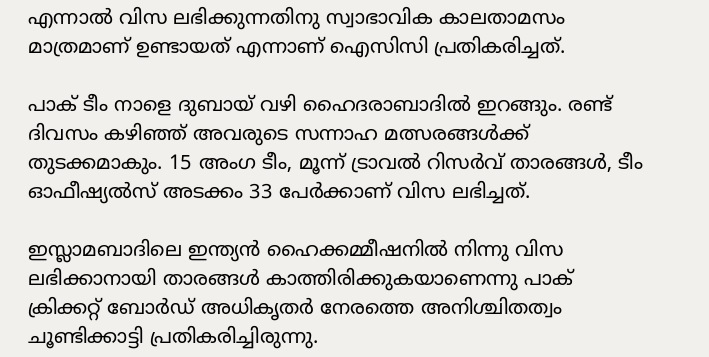എന്നാല്‍ വിസ ലഭിക്കുന്നതിനു സ്വാഭാവിക കാലതാമസം മാത്രമാണ് ഉണ്ടായത് എന്നാണ് ഐസിസി പ്രതികരിച്ചത്.

പാക് ടീം നാളെ ദുബായ് വഴി ഹൈദരാബാദില്‍ ഇറങ്ങും. രണ്ട് ദിവസം കഴിഞ്ഞ് അവരുടെ സന്നാഹ മത്സരങ്ങള്‍ക്ക് തുടക്കമാകും. 15 അംഗ ടീം, മൂന്ന് ട്രാവല്‍ റിസര്‍വ് താരങ്ങള്‍, ടീം ഓഫീഷ്യല്‍സ് അടക്കം 33 പേര്‍ക്കാണ് വിസ ലഭിച്ചത്.

ഇസ്ലാമബാദിലെ ഇന്ത്യന്‍ ഹൈക്കമ്മീഷനില്‍ നിന്നു വിസ ലഭിക്കാനായി താരങ്ങള്‍ കാത്തിരിക്കുകയാണെന്നു പാക് ക്രിക്കറ്റ് ബോര്‍ഡ് അധികൃതര്‍ നേരത്തെ അനിശ്ചിതത്വം ചൂണ്ടിക്കാട്ടി പ്രതികരിച്ചിരുന്നു.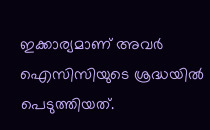ഇക്കാര്യമാണ് അവര്‍ ഐസിസിയുടെ ശ്രദ്ധയില്‍ പെടുത്തിയത്.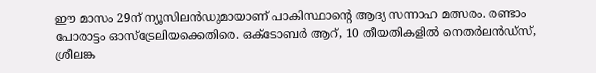ഈ മാസം 29ന് ന്യൂസിലന്‍ഡുമായാണ് പാകിസ്ഥാന്റെ ആദ്യ സന്നാഹ മത്സരം. രണ്ടാം പോരാട്ടം ഓസ്‌ട്രേലിയക്കെതിരെ. ഒക്ടോബര്‍ ആറ്, 10 തീയതികളില്‍ നെതര്‍ലന്‍ഡ്‌സ്, ശ്രീലങ്ക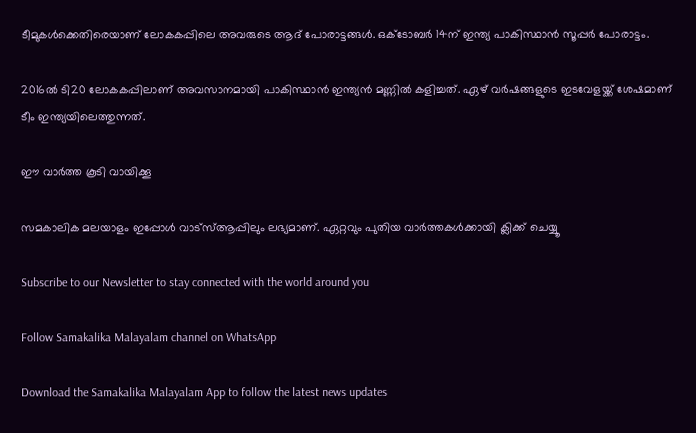ടീമുകള്‍ക്കെതിരെയാണ് ലോകകപ്പിലെ അവരുടെ ആദ് പോരാട്ടങ്ങള്‍. ഒക്ടോബര്‍ 14ന് ഇന്ത്യ പാകിസ്ഥാന്‍ സൂപ്പര്‍ പോരാട്ടം.

2016ല്‍ ടി20 ലോകകപ്പിലാണ് അവസാനമായി പാകിസ്ഥാന്‍ ഇന്ത്യന്‍ മണ്ണില്‍ കളിച്ചത്. ഏഴ് വര്‍ഷങ്ങളുടെ ഇടവേളയ്ക്ക് ശേഷമാണ് ടീം ഇന്ത്യയിലെത്തുന്നത്.

ഈ വാര്‍ത്ത കൂടി വായിക്കൂ

സമകാലിക മലയാളം ഇപ്പോള്‍ വാട്‌സ്ആപ്പിലും ലഭ്യമാണ്. ഏറ്റവും പുതിയ വാര്‍ത്തകള്‍ക്കായി ക്ലിക്ക് ചെയ്യൂ

Subscribe to our Newsletter to stay connected with the world around you

Follow Samakalika Malayalam channel on WhatsApp

Download the Samakalika Malayalam App to follow the latest news updates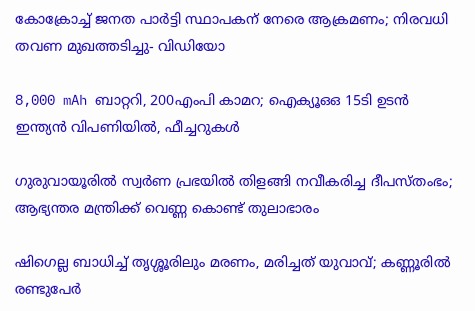കോക്രോച്ച് ജനത പാര്‍ട്ടി സ്ഥാപകന് നേരെ ആക്രമണം; നിരവധി തവണ മുഖത്തടിച്ചു- വിഡിയോ

8,000 mAh ബാറ്ററി, 200എംപി കാമറ; ഐക്യൂഒഒ 15ടി ഉടന്‍ ഇന്ത്യന്‍ വിപണിയില്‍, ഫീച്ചറുകള്‍

ഗുരുവായൂരില്‍ സ്വര്‍ണ പ്രഭയില്‍ തിളങ്ങി നവീകരിച്ച ദീപസ്തംഭം; ആഭ്യന്തര മന്ത്രിക്ക് വെണ്ണ കൊണ്ട് തുലാഭാരം

ഷിഗെല്ല ബാധിച്ച് തൃശ്ശൂരിലും മരണം, മരിച്ചത് യുവാവ്; കണ്ണൂരില്‍ രണ്ടുപേര്‍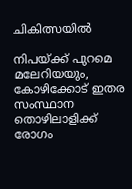ചികിത്സയില്‍

നിപയ്ക്ക് പുറമെ മലേറിയയും, കോഴിക്കോട് ഇതര സംസ്ഥാന തൊഴിലാളിക്ക് രോഗം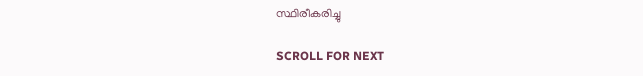സ്ഥിരീകരിച്ചു

SCROLL FOR NEXT